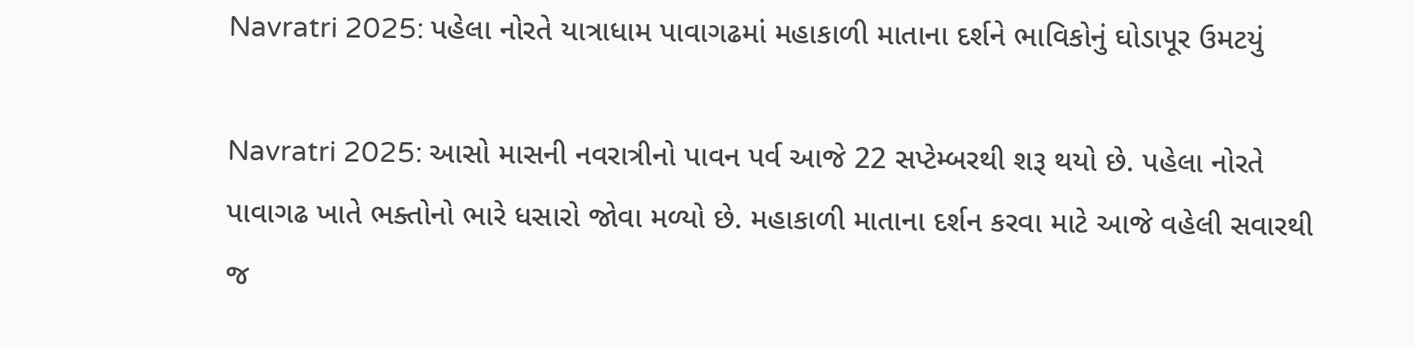Navratri 2025: પહેલા નોરતે યાત્રાધામ પાવાગઢમાં મહાકાળી માતાના દર્શને ભાવિકોનું ઘોડાપૂર ઉમટયું

Navratri 2025: આસો માસની નવરાત્રીનો પાવન પર્વ આજે 22 સપ્ટેમ્બરથી શરૂ થયો છે. પહેલા નોરતે પાવાગઢ ખાતે ભક્તોનો ભારે ધસારો જોવા મળ્યો છે. મહાકાળી માતાના દર્શન કરવા માટે આજે વહેલી સવારથી જ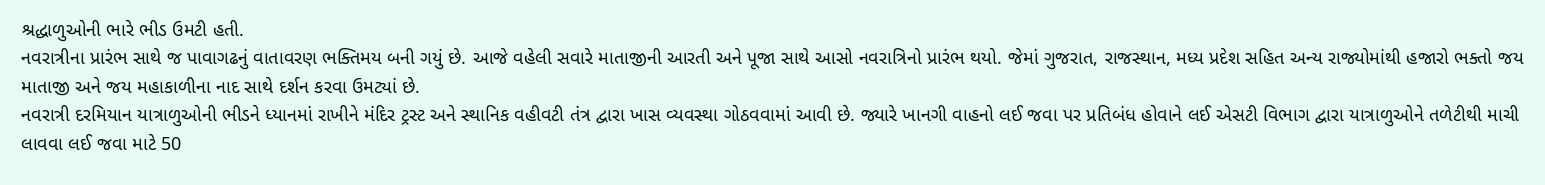શ્રદ્ધાળુઓની ભારે ભીડ ઉમટી હતી.
નવરાત્રીના પ્રારંભ સાથે જ પાવાગઢનું વાતાવરણ ભક્તિમય બની ગયું છે. આજે વહેલી સવારે માતાજીની આરતી અને પૂજા સાથે આસો નવરાત્રિનો પ્રારંભ થયો. જેમાં ગુજરાત, રાજસ્થાન, મધ્ય પ્રદેશ સહિત અન્ય રાજ્યોમાંથી હજારો ભક્તો જય માતાજી અને જય મહાકાળીના નાદ સાથે દર્શન કરવા ઉમટ્યાં છે.
નવરાત્રી દરમિયાન યાત્રાળુઓની ભીડને ધ્યાનમાં રાખીને મંદિર ટ્રસ્ટ અને સ્થાનિક વહીવટી તંત્ર દ્વારા ખાસ વ્યવસ્થા ગોઠવવામાં આવી છે. જ્યારે ખાનગી વાહનો લઈ જવા પર પ્રતિબંધ હોવાને લઈ એસટી વિભાગ દ્વારા યાત્રાળુઓને તળેટીથી માચી લાવવા લઈ જવા માટે 50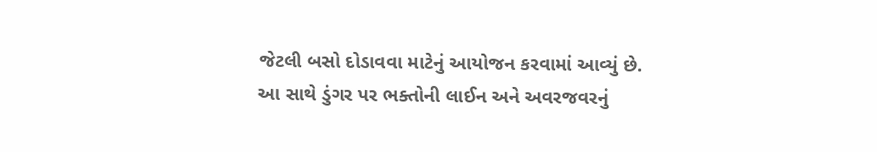જેટલી બસો દોડાવવા માટેનું આયોજન કરવામાં આવ્યું છે.
આ સાથે ડુંગર પર ભક્તોની લાઈન અને અવરજવરનું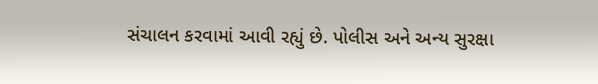સંચાલન કરવામાં આવી રહ્યું છે. પોલીસ અને અન્ય સુરક્ષા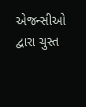એજન્સીઓ દ્વારા ચુસ્ત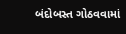બંદોબસ્ત ગોઠવવામાં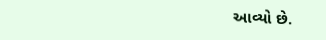આવ્યો છે.